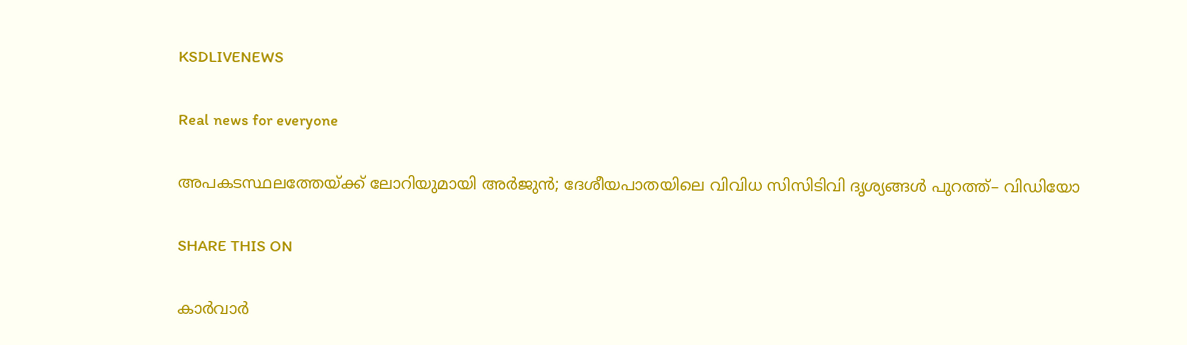KSDLIVENEWS

Real news for everyone

അപകടസ്ഥലത്തേയ്ക്ക് ലോറിയുമായി അർജുൻ; ദേശീയപാതയിലെ വിവിധ സിസിടിവി ദൃശ്യങ്ങൾ പുറത്ത്– വിഡിയോ

SHARE THIS ON

കാർവാർ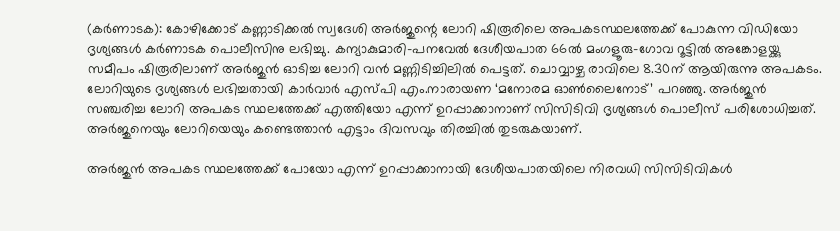(കർണാടക): കോഴിക്കോട് കണ്ണാടിക്കൽ സ്വദേശി അർജുന്റെ ലോറി ഷിരൂരിലെ അപകടസ്ഥലത്തേക്ക് പോകുന്ന വിഡിയോ ദൃശ്യങ്ങൾ കർണാടക പൊലീസിനു ലഭിച്ചു. കന്യാകുമാരി–പനവേൽ ദേശീയപാത 66ൽ മംഗളൂരു–ഗോവ റൂട്ടിൽ അങ്കോളയ്ക്കു സമീപം ഷിരൂരിലാണ് അർജുൻ ഓടിച്ച ലോറി വൻ മണ്ണിടിച്ചിലിൽ പെട്ടത്. ചൊവ്വാഴ്ച രാവിലെ 8.30ന് ആയിരുന്നു അപകടം. ലോറിയുടെ ദൃശ്യങ്ങൾ ലഭിച്ചതായി കാർവാർ എസ്പി എം.നാരായണ ‘മനോരമ ഓൺലൈനോട്’ പറഞ്ഞു. അർജുൻ സഞ്ചരിച്ച ലോറി അപകട സ്ഥലത്തേക്ക് എത്തിയോ എന്ന് ഉറപ്പാക്കാനാണ് സിസിടിവി ദൃശ്യങ്ങൾ പൊലീസ് പരിശോധിച്ചത്. അർജുനെയും ലോറിയെയും കണ്ടെത്താൻ എട്ടാം ദിവസവും തിരച്ചിൽ തുടരുകയാണ്.

അർജുൻ അപകട സ്ഥലത്തേക്ക് പോയോ എന്ന് ഉറപ്പാക്കാനായി ദേശീയപാതയിലെ നിരവധി സിസിടിവികൾ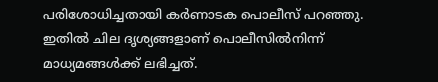പരിശോധിച്ചതായി കർണാടക പൊലീസ് പറഞ്ഞു. ഇതിൽ ചില ദൃശ്യങ്ങളാണ് പൊലീസിൽനിന്ന് മാധ്യമങ്ങൾക്ക് ലഭിച്ചത്.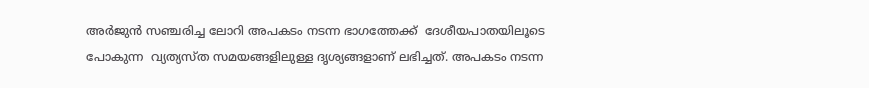അർജുൻ സഞ്ചരിച്ച ലോറി അപകടം നടന്ന ഭാഗത്തേക്ക്  ദേശീയപാതയിലൂടെ പോകുന്ന  വ്യത്യസ്ത സമയങ്ങളിലുള്ള ദൃശ്യങ്ങളാണ് ലഭിച്ചത്. അപകടം നടന്ന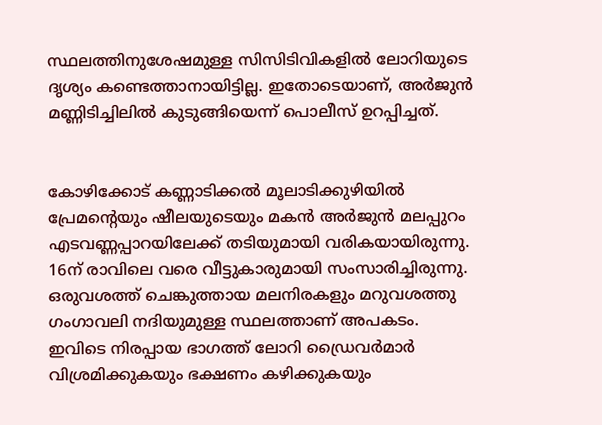സ്ഥലത്തിനുശേഷമുള്ള സിസിടിവികളിൽ ലോറിയുടെ ദൃശ്യം കണ്ടെത്താനായിട്ടില്ല. ഇതോടെയാണ്, അർജുൻ മണ്ണിടിച്ചിലിൽ കുടുങ്ങിയെന്ന് പൊലീസ് ഉറപ്പിച്ചത്.


കോഴിക്കോട് കണ്ണാടിക്കൽ മൂലാടിക്കുഴിയിൽ പ്രേമന്റെയും ഷീലയുടെയും മകൻ അർജുൻ മലപ്പുറം എടവണ്ണപ്പാറയിലേക്ക് തടിയുമായി വരികയായിരുന്നു. 16ന് രാവിലെ വരെ വീട്ടുകാരുമായി സംസാരിച്ചിരുന്നു. ഒരുവശത്ത് ചെങ്കുത്തായ മലനിരകളും മറുവശത്തു ഗംഗാവലി നദിയുമുള്ള സ്ഥലത്താണ് അപകടം. ഇവിടെ നിരപ്പായ ഭാഗത്ത് ലോറി ഡ്രൈവർമാർ വിശ്രമിക്കുകയും ഭക്ഷണം കഴിക്കുകയും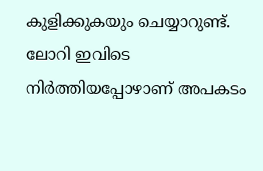കുളിക്കുകയും ചെയ്യാറുണ്ട്. ലോറി ഇവിടെ നിർത്തിയപ്പോഴാണ് അപകടം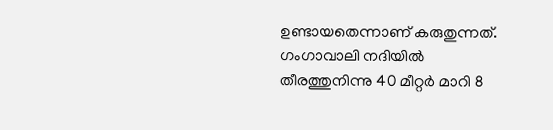ഉണ്ടായതെന്നാണ് കരുതുന്നത്. ഗംഗാവാലി നദിയിൽ തീരത്തുനിന്നു 40 മീറ്റർ മാറി 8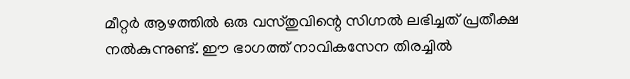മീറ്റർ ആഴത്തിൽ ഒരു വസ്തുവിന്റെ സിഗ്നൽ ലഭിച്ചത് പ്രതീക്ഷ നൽകുന്നുണ്ട്. ഈ ഭാഗത്ത് നാവികസേന തിരച്ചിൽ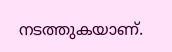നടത്തുകയാണ്.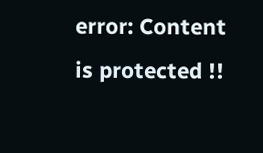error: Content is protected !!